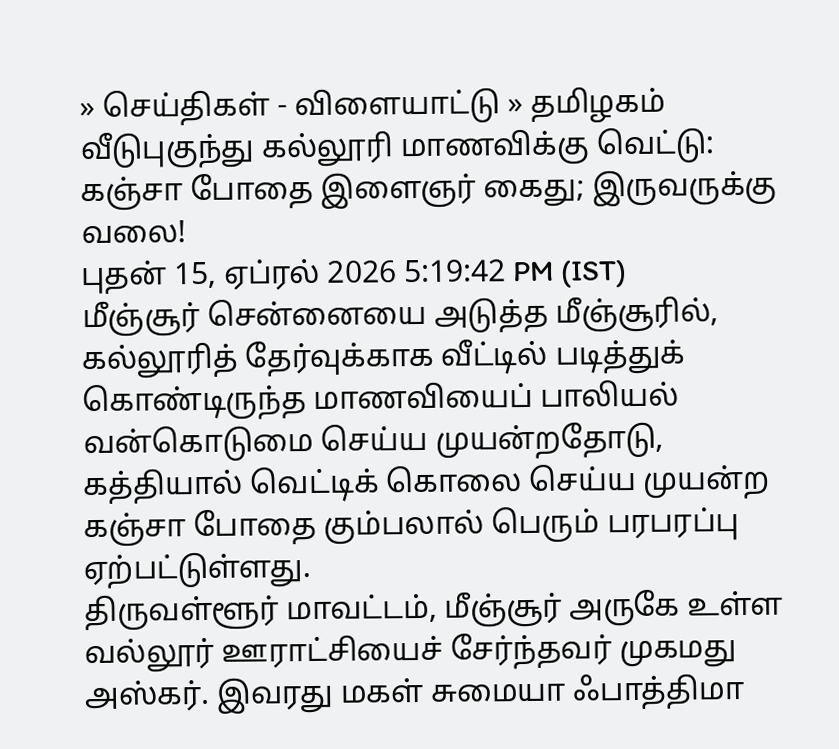» செய்திகள் - விளையாட்டு » தமிழகம்
வீடுபுகுந்து கல்லூரி மாணவிக்கு வெட்டு: கஞ்சா போதை இளைஞர் கைது; இருவருக்கு வலை!
புதன் 15, ஏப்ரல் 2026 5:19:42 PM (IST)
மீஞ்சூர் சென்னையை அடுத்த மீஞ்சூரில், கல்லூரித் தேர்வுக்காக வீட்டில் படித்துக் கொண்டிருந்த மாணவியைப் பாலியல் வன்கொடுமை செய்ய முயன்றதோடு, கத்தியால் வெட்டிக் கொலை செய்ய முயன்ற கஞ்சா போதை கும்பலால் பெரும் பரபரப்பு ஏற்பட்டுள்ளது.
திருவள்ளூர் மாவட்டம், மீஞ்சூர் அருகே உள்ள வல்லூர் ஊராட்சியைச் சேர்ந்தவர் முகமது அஸ்கர். இவரது மகள் சுமையா ஃபாத்திமா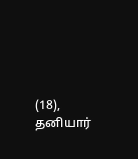(18), தனியார்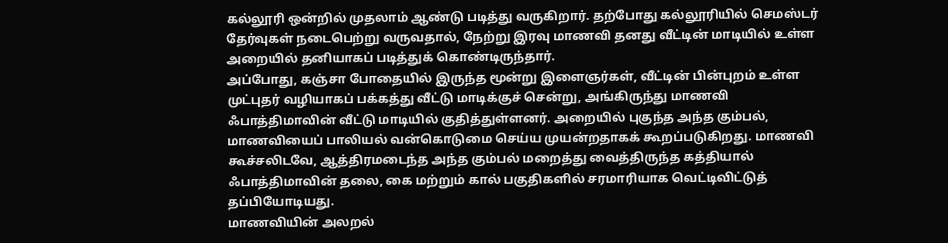கல்லூரி ஒன்றில் முதலாம் ஆண்டு படித்து வருகிறார். தற்போது கல்லூரியில் செமஸ்டர் தேர்வுகள் நடைபெற்று வருவதால், நேற்று இரவு மாணவி தனது வீட்டின் மாடியில் உள்ள அறையில் தனியாகப் படித்துக் கொண்டிருந்தார்.
அப்போது, கஞ்சா போதையில் இருந்த மூன்று இளைஞர்கள், வீட்டின் பின்புறம் உள்ள முட்புதர் வழியாகப் பக்கத்து வீட்டு மாடிக்குச் சென்று, அங்கிருந்து மாணவி ஃபாத்திமாவின் வீட்டு மாடியில் குதித்துள்ளனர். அறையில் புகுந்த அந்த கும்பல், மாணவியைப் பாலியல் வன்கொடுமை செய்ய முயன்றதாகக் கூறப்படுகிறது. மாணவி கூச்சலிடவே, ஆத்திரமடைந்த அந்த கும்பல் மறைத்து வைத்திருந்த கத்தியால் ஃபாத்திமாவின் தலை, கை மற்றும் கால் பகுதிகளில் சரமாரியாக வெட்டிவிட்டுத் தப்பியோடியது.
மாணவியின் அலறல்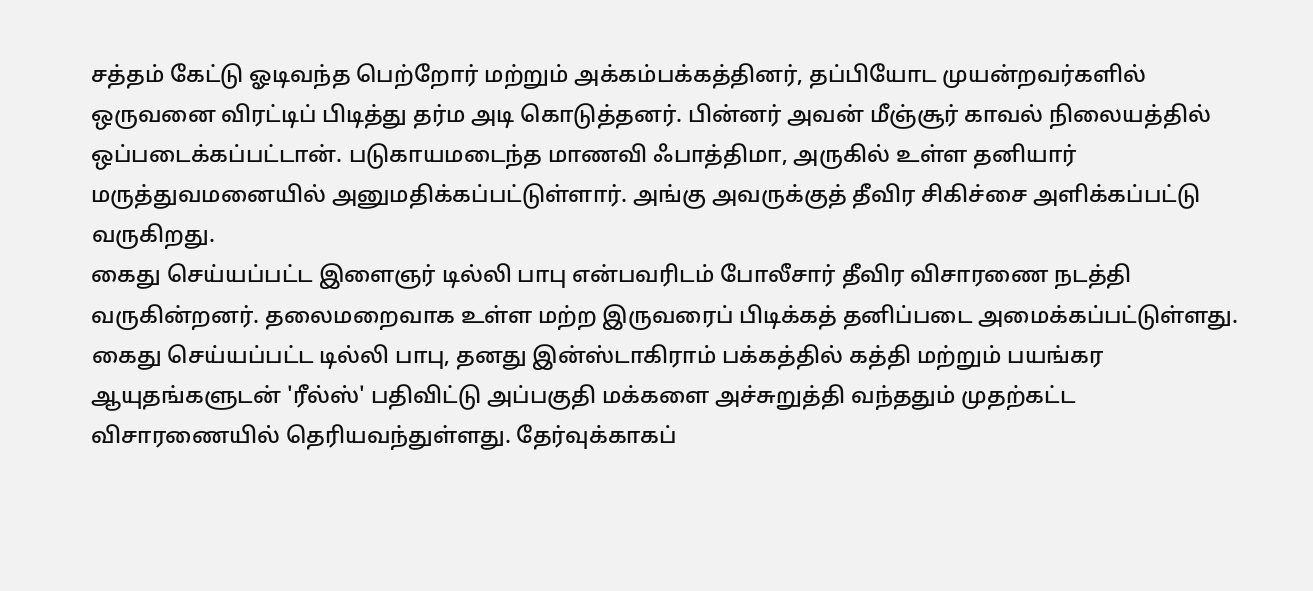சத்தம் கேட்டு ஓடிவந்த பெற்றோர் மற்றும் அக்கம்பக்கத்தினர், தப்பியோட முயன்றவர்களில் ஒருவனை விரட்டிப் பிடித்து தர்ம அடி கொடுத்தனர். பின்னர் அவன் மீஞ்சூர் காவல் நிலையத்தில் ஒப்படைக்கப்பட்டான். படுகாயமடைந்த மாணவி ஃபாத்திமா, அருகில் உள்ள தனியார் மருத்துவமனையில் அனுமதிக்கப்பட்டுள்ளார். அங்கு அவருக்குத் தீவிர சிகிச்சை அளிக்கப்பட்டு வருகிறது.
கைது செய்யப்பட்ட இளைஞர் டில்லி பாபு என்பவரிடம் போலீசார் தீவிர விசாரணை நடத்தி வருகின்றனர். தலைமறைவாக உள்ள மற்ற இருவரைப் பிடிக்கத் தனிப்படை அமைக்கப்பட்டுள்ளது. கைது செய்யப்பட்ட டில்லி பாபு, தனது இன்ஸ்டாகிராம் பக்கத்தில் கத்தி மற்றும் பயங்கர ஆயுதங்களுடன் 'ரீல்ஸ்' பதிவிட்டு அப்பகுதி மக்களை அச்சுறுத்தி வந்ததும் முதற்கட்ட விசாரணையில் தெரியவந்துள்ளது. தேர்வுக்காகப்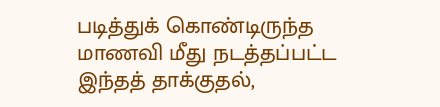படித்துக் கொண்டிருந்த மாணவி மீது நடத்தப்பட்ட இந்தத் தாக்குதல்,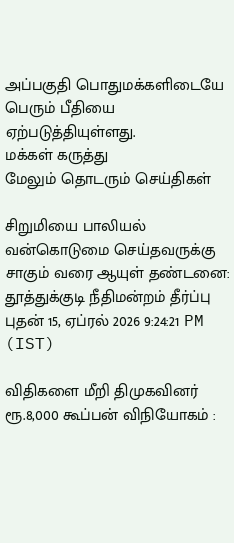அப்பகுதி பொதுமக்களிடையே பெரும் பீதியை ஏற்படுத்தியுள்ளது.
மக்கள் கருத்து
மேலும் தொடரும் செய்திகள்

சிறுமியை பாலியல் வன்கொடுமை செய்தவருக்கு சாகும் வரை ஆயுள் தண்டனை: தூத்துக்குடி நீதிமன்றம் தீர்ப்பு
புதன் 15, ஏப்ரல் 2026 9:24:21 PM (IST)

விதிகளை மீறி திமுகவினர் ரூ.8,000 கூப்பன் விநியோகம் :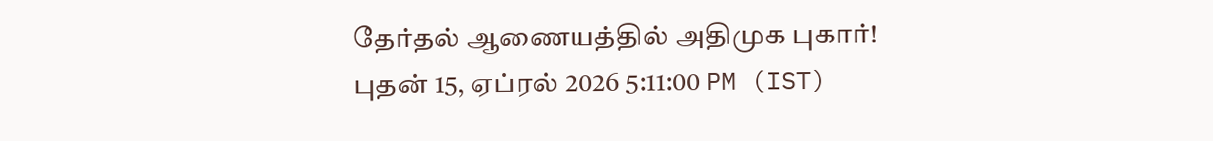தேர்தல் ஆணையத்தில் அதிமுக புகார்!
புதன் 15, ஏப்ரல் 2026 5:11:00 PM (IST)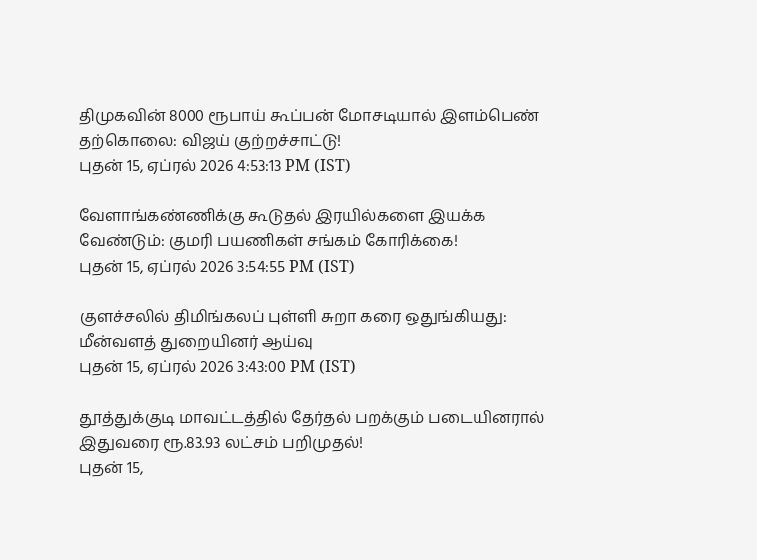திமுகவின் 8000 ரூபாய் கூப்பன் மோசடியால் இளம்பெண் தற்கொலை: விஜய் குற்றச்சாட்டு!
புதன் 15, ஏப்ரல் 2026 4:53:13 PM (IST)

வேளாங்கண்ணிக்கு கூடுதல் இரயில்களை இயக்க வேண்டும்: குமரி பயணிகள் சங்கம் கோரிக்கை!
புதன் 15, ஏப்ரல் 2026 3:54:55 PM (IST)

குளச்சலில் திமிங்கலப் புள்ளி சுறா கரை ஒதுங்கியது: மீன்வளத் துறையினர் ஆய்வு
புதன் 15, ஏப்ரல் 2026 3:43:00 PM (IST)

தூத்துக்குடி மாவட்டத்தில் தேர்தல் பறக்கும் படையினரால் இதுவரை ரூ.83.93 லட்சம் பறிமுதல்!
புதன் 15,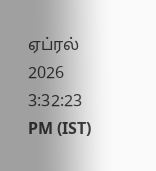ஏப்ரல் 2026 3:32:23 PM (IST)